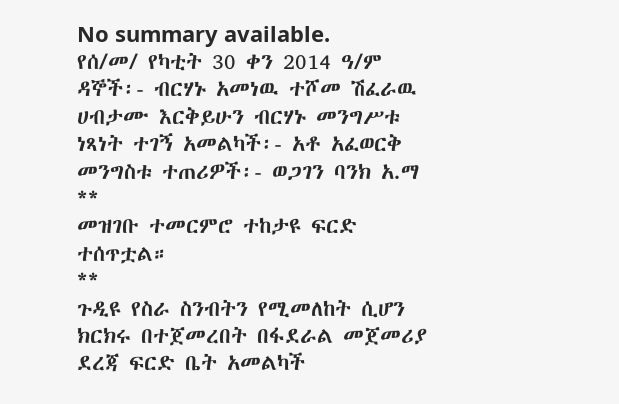No summary available.
የሰ/መ/ የካቲት 30 ቀን 2014 ዓ/ም ዳኞች፡- ብርሃኑ አመነዉ ተሾመ ሽፈራዉ ሀብታሙ እርቅይሁን ብርሃኑ መንግሥቱ ነጻነት ተገኝ አመልካች፡- አቶ አፈወርቅ መንግስቱ ተጠሪዎች፡- ወጋገን ባንክ አ.ማ **
መዝገቡ ተመርምሮ ተከታዩ ፍርድ ተሰጥቷል።
**
ጉዲዩ የስራ ስንብትን የሚመለከት ሲሆን ክርክሩ በተጀመረበት በፋደራል መጀመሪያ ደረጃ ፍርድ ቤት አመልካች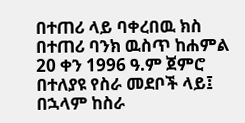በተጠሪ ላይ ባቀረበዉ ክስ በተጠሪ ባንክ ዉስጥ ከሐምል 20 ቀን 1996 ዓ.ም ጀምሮ በተለያዩ የስራ መደቦች ላይ፤ በኋላም ከስራ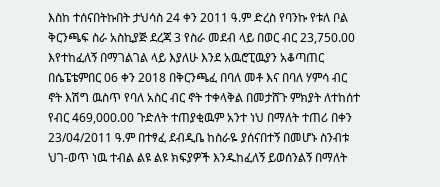እስከ ተሰናበትኩበት ታህሳስ 24 ቀን 2011 ዓ.ም ድረስ የባንኩ የቱለ ቦል ቅርንጫፍ ስራ አስኪያጅ ደረጃ 3 የስራ መደብ ላይ በወር ብር 23,750.00 እየተከፈለኝ በማገልገል ላይ እያለሁ እንደ አዉሮፒዉያን አቆጣጠር በሴፔቴምበር 06 ቀን 2018 በቅርንጫፈ በባለ መቶ እና በባለ ሃምሳ ብር ኖት እሽግ ዉስጥ የባለ አስር ብር ኖት ተቀላቅል በመታሸጉ ምክያት ለተከሰተ የብር 469,000.00 ጉድለት ተጠያቂዉም አንተ ነህ በማለት ተጠሪ በቀን 23/04/2011 ዓ.ም በተፃፈ ደብዲቤ ከስራዬ ያሰናበተኝ በመሆኑ ስንብቱ ህገ-ወጥ ነዉ ተብል ልዩ ልዩ ክፍያዎች እንዱከፈለኝ ይወሰንልኝ በማለት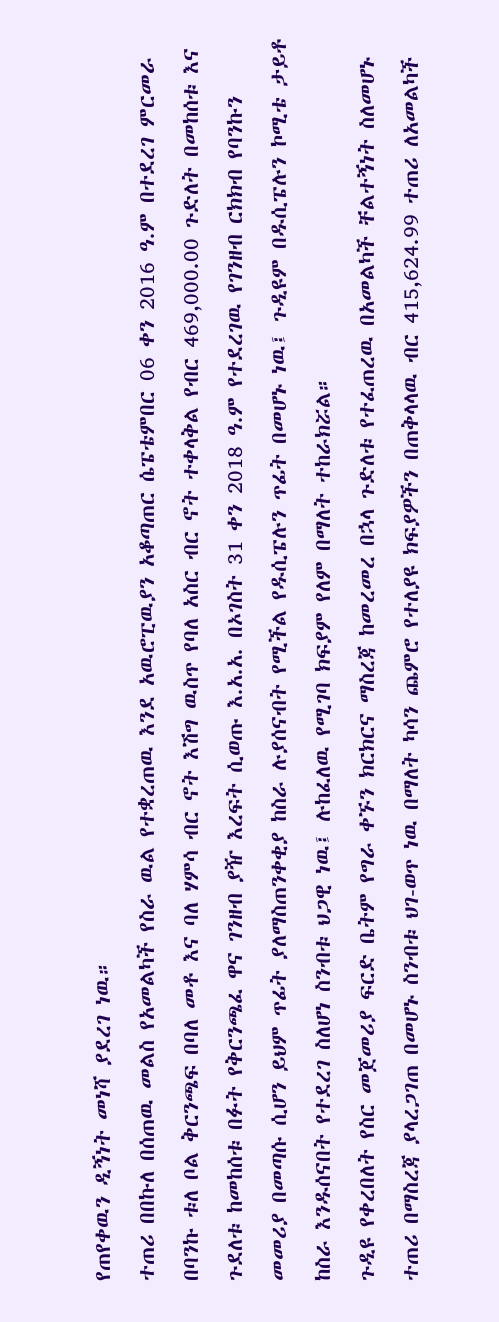የጠየቀዉን ዲኝነት መነሻ ያደረገ ነዉ።
ተጠሪ በበኩለ በሰጠዉ መልስ የአመልካች የስራ ዉል የተቋረጠዉ እንደ አዉሮፒዉያን አቆጣጠር ሴፔቴምበር 06 ቀን 2016 ዓ.ም በተደረገ ምርመራ በባንኩ ቱለ ቦል ቅርንጫፍ በባለ መቶ እና ባለ ሃምሳ ብር ኖት እሽግ ዉስጥ የባለ አስር ብር ኖት ተቀላቅል የብር 469,000.00 ጉድለት በመከሰቱ እና ጉደለቱ ከመከሰቱ በፉት የቅርንጫፈ ዋና ገንዘብ ያዥ እረፍት ሲወጡ እ.አ.አ. በኦገስት 31 ቀን 2018 ዓ.ም የተደረገዉ የገንዘብ ርክክብ የባንኩን መመሪያ በመጣሱ ሲሆን ይህም ጥፊት ያለማስጠንቀቂያ ከስራ ሉያሰናብት የሚችል የዱሲፔሉን ጥፊት በመሆኑ ነዉ፤ ጉዲዩም በዱሲፔሉን ኮሚቴ ታይቶ ከስራ እንዱሰናበት የተደረገ ስለሆነ ስንብቱ ህጋዊ ነዉ፤ ሉከፈለዉ የሚገባ ክፍያም የለም በማለት ተከራክሯል።
ጉዲዩ የቀረበለት የስር መጀመሪያ ፍርድ ቤትም የግራ ቀኙን ክርክርና ማስረጃ ከመረመረ በኋላ ጉድለቱ የተፈጠረዉ በአመልካች ቸልተኝነት ስለመሆኑ ተጠሪ በማስረጃ ያላረጋገጠ በመሆኑ ስንብቱ ህገ-ወጥ ነዉ በማለት ካሳን ጨምሮ የተለያዩ ክፍያዎችን በጠቅላላዉ ብር 415,624.99 ተጠሪ ለአመልካች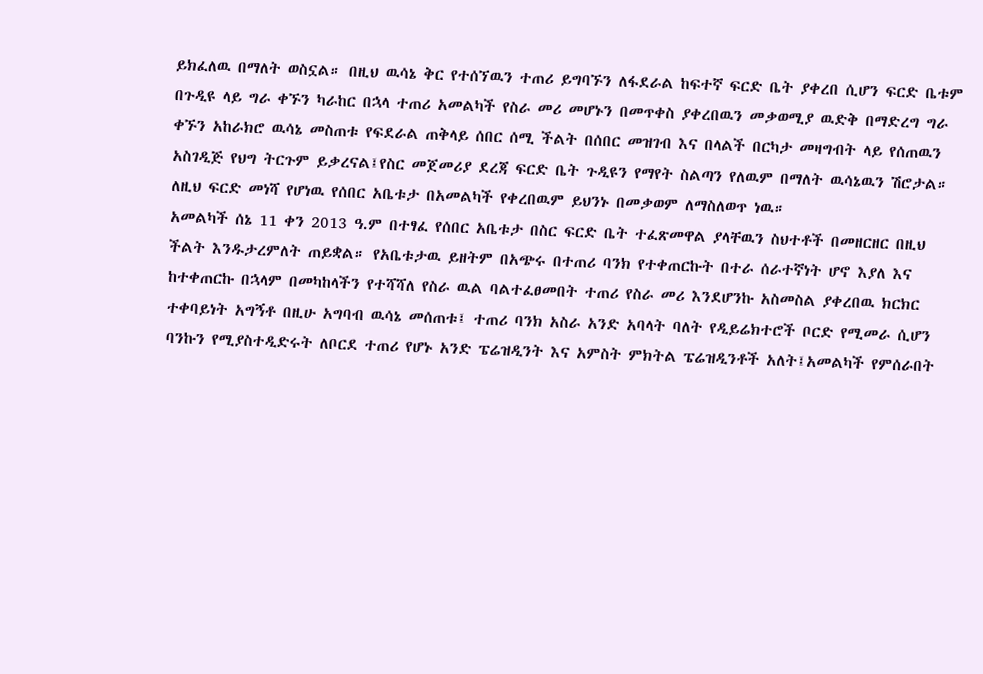ይክፈለዉ በማለት ወስኗል። በዚህ ዉሳኔ ቅር የተሰኘዉን ተጠሪ ይግባኙን ለፋደራል ከፍተኛ ፍርድ ቤት ያቀረበ ሲሆን ፍርድ ቤቱም በጉዲዩ ላይ ግራ ቀኙን ካራከር በኋላ ተጠሪ አመልካች የስራ መሪ መሆኑን በመጥቀስ ያቀረበዉን መቃወሚያ ዉድቅ በማድረግ ግራ ቀኙን አከራክሮ ዉሳኔ መስጠቱ የፍደራል ጠቅላይ ሰበር ሰሚ ችልት በሰበር መዝገብ እና በላልች በርካታ መዛግብት ላይ የሰጠዉን አስገዲጅ የህግ ትርጉም ይቃረናል፤የስር መጀመሪያ ደረጃ ፍርድ ቤት ጉዲዩን የማየት ስልጣን የለዉም በማለት ዉሳኔዉን ሽሮታል። ለዚህ ፍርድ መነሻ የሆነዉ የሰበር አቤቱታ በአመልካች የቀረበዉም ይህንኑ በመቃወም ለማስለወጥ ነዉ።
አመልካች ሰኔ 11 ቀን 2013 ዓ.ም በተፃፈ የሰበር አቤቱታ በስር ፍርድ ቤት ተፈጽመዋል ያላቸዉን ስህተቶች በመዘርዘር በዚህ ችልት እንዱታረምለት ጠይቋል። የአቤቱታዉ ይዘትም በአጭሩ በተጠሪ ባንክ የተቀጠርኩት በተራ ሰራተኛነት ሆኖ እያለ እና ከተቀጠርኩ በኋላም በመካከላችን የተሻሻለ የስራ ዉል ባልተፈፀመበት ተጠሪ የስራ መሪ እንደሆንኩ አስመስል ያቀረበዉ ክርክር ተቀባይነት አግኝቶ በዚሁ አግባብ ዉሳኔ መሰጠቱ፤ ተጠሪ ባንክ አስራ አንድ አባላት ባለት የዲይሬክተሮች ቦርድ የሚመራ ሲሆን ባንኩን የሚያስተዲድሩት ለቦርደ ተጠሪ የሆኑ አንድ ፔሬዝዲንት እና አምስት ምክትል ፔሬዝዲንቶች አለት፤አመልካች የምሰራበት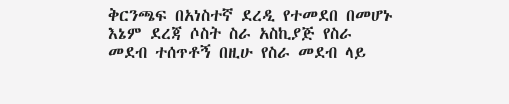ቅርንጫፍ በአነስተኛ ደረዲ የተመደበ በመሆኑ እኔም ደረጃ ሶስት ስራ አስኪያጅ የስራ መደብ ተሰጥቶኝ በዚሁ የስራ መደብ ላይ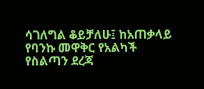ሳገለግል ቆይቻለሁ፤ ከአጠቃላይ የባንኩ መዋቅር የአልካች የስልጣን ደረጃ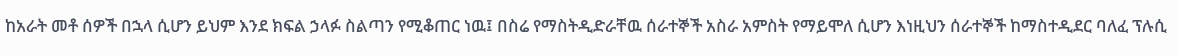ከአራት መቶ ሰዎች በኋላ ሲሆን ይህም እንደ ክፍል ኃላፉ ስልጣን የሚቆጠር ነዉ፤ በስሬ የማስትዲድራቸዉ ሰራተኞች አስራ አምስት የማይሞለ ሲሆን እነዚህን ሰራተኞች ከማስተዲደር ባለፈ ፕሉሲ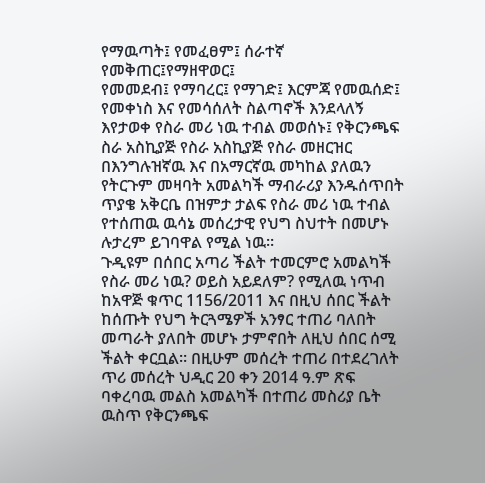የማዉጣት፤ የመፈፀም፤ ሰራተኛ የመቅጠር፤የማዘዋወር፤
የመመደብ፤ የማባረር፤ የማገድ፤ እርምጃ የመዉሰድ፤ የመቀነስ እና የመሳሰለት ስልጣኖች እንደላለኝ እየታወቀ የስራ መሪ ነዉ ተብል መወሰኑ፤ የቅርንጫፍ ስራ አስኪያጅ የስራ አስኪያጅ የስራ መዘርዝር በእንግሉዝኛዉ እና በአማርኛዉ መካከል ያለዉን የትርጉም መዛባት አመልካች ማብራሪያ እንዱሰጥበት ጥያቄ አቅርቤ በዝምታ ታልፍ የስራ መሪ ነዉ ተብል የተሰጠዉ ዉሳኔ መሰረታዊ የህግ ስህተት በመሆኑ ሉታረም ይገባዋል የሚል ነዉ።
ጉዲዩም በሰበር አጣሪ ችልት ተመርምሮ አመልካች የስራ መሪ ነዉ? ወይስ አይደለም? የሚለዉ ነጥብ ከአዋጅ ቁጥር 1156/2011 እና በዚህ ሰበር ችልት ከሰጡት የህግ ትርጓሜዎች አንፃር ተጠሪ ባለበት መጣራት ያለበት መሆኑ ታምኖበት ለዚህ ሰበር ሰሚ ችልት ቀርቧል። በዚሁም መሰረት ተጠሪ በተደረገለት ጥሪ መሰረት ህዲር 20 ቀን 2014 ዓ.ም ጽፍ ባቀረባዉ መልስ አመልካች በተጠሪ መስሪያ ቤት ዉስጥ የቅርንጫፍ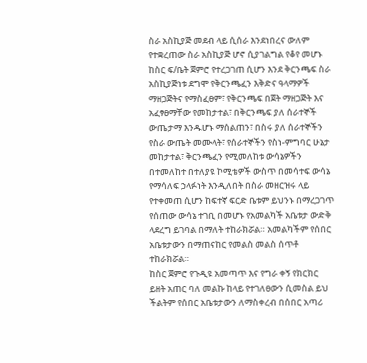ስራ አስኪያጅ መደብ ላይ ሲሰራ እንደነበረና ውለም የተቋረጠው ስራ አስኪያጅ ሆኖ ሲያገልግል የቆየ መሆኑ ከስር ፍ/ቤት ጀምሮ የተረጋገጠ ሲሆን እንደ ቅርንጫፍ ስራ አስኪያጅነቱ ደግሞ የቅርንጫፈን እቅድና ዓላማዎች ማዘጋጅትና የማስፈፀም፣ የቅርንጫፍ በጀት ማዘጋጅት እና አፈፃፀማቸው የመከታተል፣ በቅርንጫፍ ያለ ሰራተኞች ውጤታማ እንዱሆኑ ማሰልጠን፣ በስሩ ያለ ሰራተኞችን የስራ ውጤት መሙላት፣ የሰራተኞችን የስነ-ምግባር ሁኔታ መከታተል፣ ቅርንጫፈን የሚመለከቱ ውሳኔዎችን በተመለከተ በተለያዩ ኮሚቴዎች ውስጥ በመሳተፍ ውሳኔ የማሳለፍ ኃላፉነት እንዲለበት በስራ መዘርዝሩ ላይ የተቀመጠ ሲሆን ከፍተኛ ፍርድ ቤቱም ይህንኑ በማረጋገጥ የሰጠው ውሳኔ ተገቢ በመሆኑ የአመልካች አቤቱታ ውድቅ ላደረግ ይገባል በማለት ተከራክሯል። አመልካችም የሰበር አቤቱታውን በማጠናከር የመልስ መልስ ሰጥቶ ተከራክሯል።
ከስር ጀምሮ የጉዲዩ አመጣጥ እና የግራ ቀኝ የክርክር ይዘት አጠር ባለ መልኩ ከላይ የተገለፀውን ሲመስል ይህ ችልትም የሰበር አቤቱታውን ለማስቀረብ በሰበር አጣሪ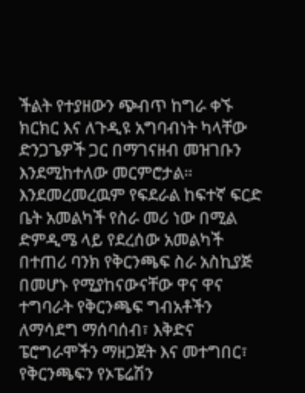ችልት የተያዘውን ጭብጥ ከግራ ቀኙ ክርክር እና ለጉዲዩ አግባብነት ካላቸው ድንጋጌዎች ጋር በማገናዘብ መዝገቡን እንደሚከተለው መርምሮታል። እንደመረመረዉም የፍደራል ከፍተኛ ፍርድ ቤት አመልካች የስራ መሪ ነው በሚል ድምዲሜ ላይ የደረሰው አመልካች በተጠሪ ባንክ የቅርንጫፍ ስራ አስኪያጅ በመሆኑ የሚያከናውናቸው ዋና ዋና ተግባራት የቅርንጫፍ ግብአቶችን ለማሳደግ ማሰባሰብ፣ እቅድና ፔሮግራሞችን ማዘጋጀት እና መተግበር፣ የቅርንጫፍን የኦፔሬሽን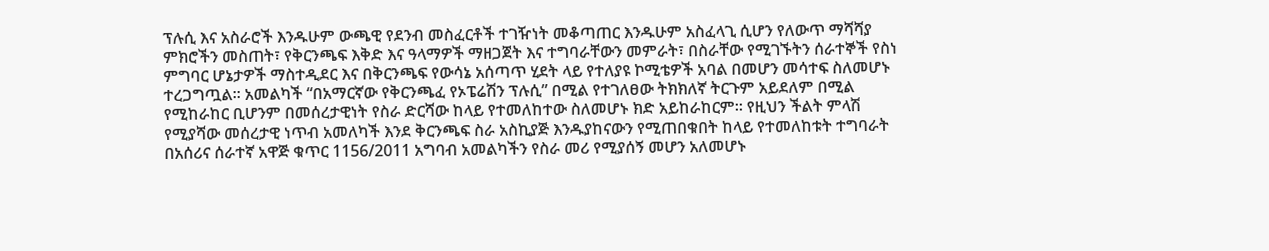ፕሉሲ እና አስራሮች እንዱሁም ውጫዊ የደንብ መስፈርቶች ተገዥነት መቆጣጠር እንዱሁም አስፈላጊ ሲሆን የለውጥ ማሻሻያ ምክሮችን መስጠት፣ የቅርንጫፍ እቅድ እና ዓላማዎች ማዘጋጀት እና ተግባራቸውን መምራት፣ በስራቸው የሚገኙትን ሰራተኞች የስነ ምግባር ሆኔታዎች ማስተዲደር እና በቅርንጫፍ የውሳኔ አሰጣጥ ሂደት ላይ የተለያዩ ኮሚቴዎች አባል በመሆን መሳተፍ ስለመሆኑ ተረጋግጧል። አመልካች “በአማርኛው የቅርንጫፈ የኦፔሬሽን ፕሉሲ” በሚል የተገለፀው ትክክለኛ ትርጉም አይደለም በሚል የሚከራከር ቢሆንም በመሰረታዊነት የስራ ድርሻው ከላይ የተመለከተው ስለመሆኑ ክድ አይከራከርም። የዚህን ችልት ምላሽ የሚያሻው መሰረታዊ ነጥብ አመለካች እንደ ቅርንጫፍ ስራ አስኪያጅ እንዱያከናውን የሚጠበቁበት ከላይ የተመለከቱት ተግባራት በአሰሪና ሰራተኛ አዋጅ ቁጥር 1156/2011 አግባብ አመልካችን የስራ መሪ የሚያሰኝ መሆን አለመሆኑ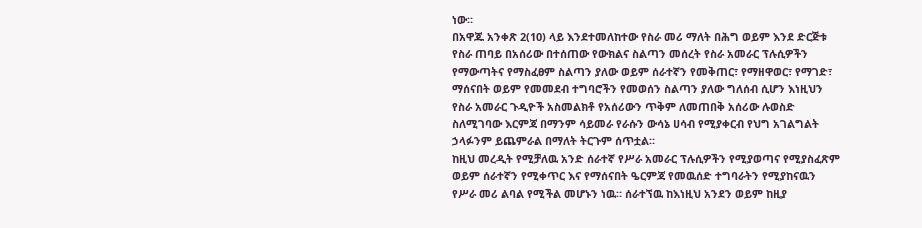ነው።
በአዋጁ አንቀጽ 2(10) ላይ እንደተመለከተው የስራ መሪ ማለት በሕግ ወይም እንደ ድርጅቱ የስራ ጠባይ በአሰሪው በተሰጠው የውክልና ስልጣን መሰረት የስራ አመራር ፕሉሲዎችን የማውጣትና የማስፈፀም ስልጣን ያለው ወይም ሰራተኛን የመቅጠር፣ የማዘዋወር፣ የማገድ፣ ማሰናበት ወይም የመመደብ ተግባሮችን የመወሰን ስልጣን ያለው ግለሰብ ሲሆን እነዚህን የስራ አመራር ጉዲዮች አስመልክቶ የአሰሪውን ጥቅም ለመጠበቅ አሰሪው ሉወስድ ስለሚገባው እርምጃ በማንም ሳይመራ የራሱን ውሳኔ ሀሳብ የሚያቀርብ የህግ አገልግልት ኃላፉንም ይጨምራል በማለት ትርጉም ሰጥቷል።
ከዚህ መረዲት የሚቻለዉ አንድ ሰራተኛ የሥራ አመራር ፕሉሲዎችን የሚያወጣና የሚያስፈጽም ወይም ሰራተኛን የሚቀጥር እና የማሰናበት ዔርምጃ የመዉሰድ ተግባራትን የሚያከናዉን የሥራ መሪ ልባል የሚችል መሆኑን ነዉ። ሰራተኘዉ ከእነዚህ አንደን ወይም ከዚያ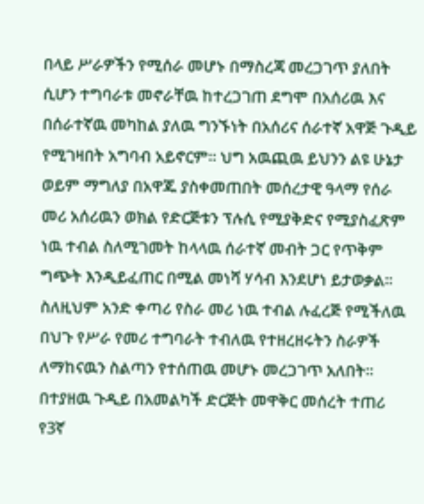በላይ ሥራዎችን የሚሰራ መሆኑ በማስረጃ መረጋገጥ ያለበት ሲሆን ተግባራቱ መኖራቸዉ ከተረጋገጠ ደግሞ በአሰሪዉ እና በሰራተኛዉ መካከል ያለዉ ግንኙነት በአሰሪና ሰራተኛ አዋጅ ጉዲይ የሚገዛበት አግባብ አይኖርም። ህግ አዉጪዉ ይህንን ልዩ ሁኔታ ወይም ማግለያ በአዋጁ ያስቀመጠበት መሰረታዊ ዓላማ የሰራ መሪ አሰሪዉን ወክል የድርጅቱን ፕሉሲ የሚያቅድና የሚያስፈጽም ነዉ ተብል ስለሚገመት ከላላዉ ሰራተኛ መብት ጋር የጥቅም ግጭት እንዲይፈጠር በሚል መነሻ ሃሳብ እንደሆነ ይታወቃል። ስለዚህም አንድ ቀጣሪ የስራ መሪ ነዉ ተብል ሉፈረጅ የሚችለዉ በህጉ የሥራ የመሪ ተግባራት ተብለዉ የተዘረዘሩትን ስራዎች ለማከናዉን ስልጣን የተሰጠዉ መሆኑ መረጋገጥ አለበት።
በተያዘዉ ጉዲይ በአመልካች ድርጅት መዋቅር መሰረት ተጠሪ የ3ኛ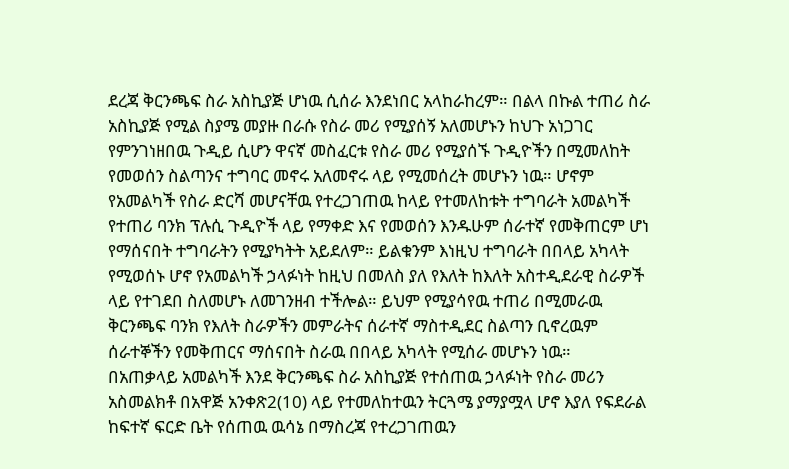ደረጃ ቅርንጫፍ ስራ አስኪያጅ ሆነዉ ሲሰራ እንደነበር አላከራከረም። በልላ በኩል ተጠሪ ስራ አስኪያጅ የሚል ስያሜ መያዙ በራሱ የስራ መሪ የሚያሰኝ አለመሆኑን ከህጉ አነጋገር የምንገነዘበዉ ጉዲይ ሲሆን ዋናኛ መስፈርቱ የስራ መሪ የሚያሰኙ ጉዲዮችን በሚመለከት የመወሰን ስልጣንና ተግባር መኖሩ አለመኖሩ ላይ የሚመሰረት መሆኑን ነዉ። ሆኖም የአመልካች የስራ ድርሻ መሆናቸዉ የተረጋገጠዉ ከላይ የተመለከቱት ተግባራት አመልካች የተጠሪ ባንክ ፕሉሲ ጉዲዮች ላይ የማቀድ እና የመወሰን እንዱሁም ሰራተኛ የመቅጠርም ሆነ የማሰናበት ተግባራትን የሚያካትት አይደለም። ይልቁንም እነዚህ ተግባራት በበላይ አካላት የሚወሰኑ ሆኖ የአመልካች ኃላፉነት ከዚህ በመለስ ያለ የእለት ከእለት አስተዲደራዊ ስራዎች ላይ የተገደበ ስለመሆኑ ለመገንዘብ ተችሎል። ይህም የሚያሳየዉ ተጠሪ በሚመራዉ ቅርንጫፍ ባንክ የእለት ስራዎችን መምራትና ሰራተኛ ማስተዲደር ስልጣን ቢኖረዉም ሰራተኞችን የመቅጠርና ማሰናበት ስራዉ በበላይ አካላት የሚሰራ መሆኑን ነዉ።
በአጠቃላይ አመልካች እንደ ቅርንጫፍ ስራ አስኪያጅ የተሰጠዉ ኃላፉነት የስራ መሪን አስመልክቶ በአዋጅ አንቀጽ2(10) ላይ የተመለከተዉን ትርጓሜ ያማያሟላ ሆኖ እያለ የፍደራል ከፍተኛ ፍርድ ቤት የሰጠዉ ዉሳኔ በማስረጃ የተረጋገጠዉን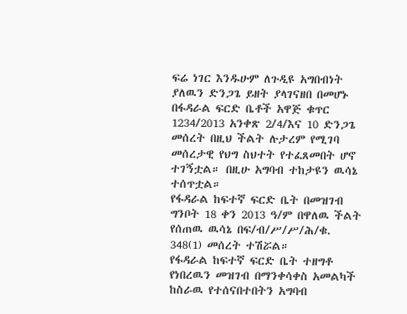ፍሬ ነገር እንዱሁም ለጉዲዩ አግበብነት ያለዉን ድንጋጌ ይዘት ያላገናዘበ በመሆኑ በፋዳራል ፍርድ ቤቶች አዋጅ ቁጥር 1234/2013 አንቀጽ 2/4/እና 10 ድንጋጌ መሰረት በዚህ ችልት ሉታረም የሚገባ መሰረታዊ የህግ ስህተት የተፈጸመበት ሆኖ ተገኝቷል። በዚሁ አግባብ ተከታዩን ዉሳኔ ተሰጥቷል።
የፋዳራል ከፍተኛ ፍርድ ቤት በመዝገብ ግንቦት 18 ቀን 2013 ዓ/ም በዋለዉ ችልት የሰጠዉ ዉሳኔ በፍ/ብ/ሥ/ሥ/ሕ/ቁ. 348(1) መሰረት ተሽሯል።
የፋዳራል ከፍተኛ ፍርድ ቤት ተዘግቶ የነበረዉን መዝገብ በማንቀሳቀስ አመልካች ከስራዉ የተሰናበተበትን አግባብ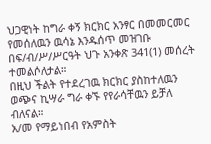ህጋዊነት ከግራ ቀኝ ክርክር አንፃር በመመርመር የመሰለዉን ዉሳኔ እንዱሰጥ መዝገቡ በፍ/ብ/ሥ/ሥርዓት ህጉ አንቀጽ 341(1) መሰረት ተመልሶለታል።
በዚህ ችልት የተደረገዉ ክርክር ያስከተለዉን ወጭና ኪሣራ ግራ ቀኙ የየራሳቸዉን ይቻለ ብለናል።
አ/መ የማይነበብ የአምስት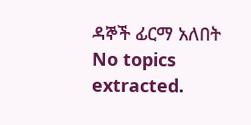ዳኞች ፊርማ አለበት
No topics extracted.